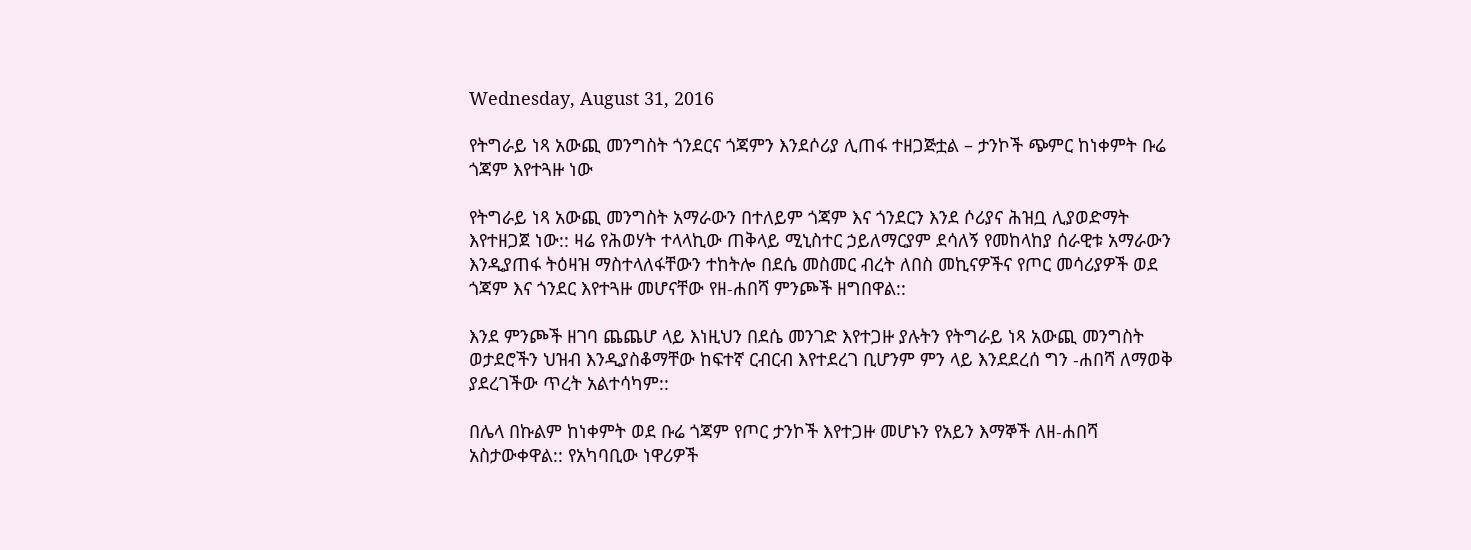Wednesday, August 31, 2016

የትግራይ ነጻ አውጪ መንግስት ጎንደርና ጎጃምን እንደሶሪያ ሊጠፋ ተዘጋጅቷል – ታንኮች ጭምር ከነቀምት ቡሬ ጎጃም እየተጓዙ ነው

የትግራይ ነጻ አውጪ መንግስት አማራውን በተለይም ጎጃም እና ጎንደርን እንደ ሶሪያና ሕዝቧ ሊያወድማት እየተዘጋጀ ነው:: ዛሬ የሕወሃት ተላላኪው ጠቅላይ ሚኒስተር ኃይለማርያም ደሳለኝ የመከላከያ ሰራዊቱ አማራውን እንዲያጠፋ ትዕዛዝ ማስተላለፋቸውን ተከትሎ በደሴ መስመር ብረት ለበስ መኪናዎችና የጦር መሳሪያዎች ወደ ጎጃም እና ጎንደር እየተጓዙ መሆናቸው የዘ-ሐበሻ ምንጮች ዘግበዋል::

እንደ ምንጮች ዘገባ ጨጨሆ ላይ እነዚህን በደሴ መንገድ እየተጋዙ ያሉትን የትግራይ ነጻ አውጪ መንግስት ወታደሮችን ህዝብ እንዲያስቆማቸው ከፍተኛ ርብርብ እየተደረገ ቢሆንም ምን ላይ እንደደረሰ ግን -ሐበሻ ለማወቅ ያደረገችው ጥረት አልተሳካም::

በሌላ በኩልም ከነቀምት ወደ ቡሬ ጎጃም የጦር ታንኮች እየተጋዙ መሆኑን የአይን እማኞች ለዘ-ሐበሻ አስታውቀዋል:: የአካባቢው ነዋሪዎች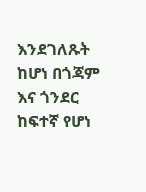እንደገለጹት ከሆነ በጎጃም እና ጎንደር ከፍተኛ የሆነ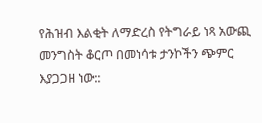የሕዝብ እልቂት ለማድረስ የትግራይ ነጻ አውጪ መንግስት ቆርጦ በመነሳቱ ታንኮችን ጭምር እያጋጋዘ ነው::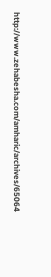http://www.zehabesha.com/amharic/archives/65064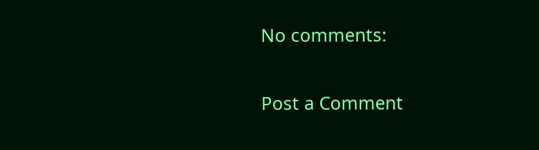No comments:

Post a Comment